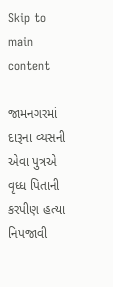Skip to main content

જામનગરમાં દારૂના વ્યસની એવા પુત્રએ વૃધ્ધ પિતાની કરપીણ હત્યા નિપજાવી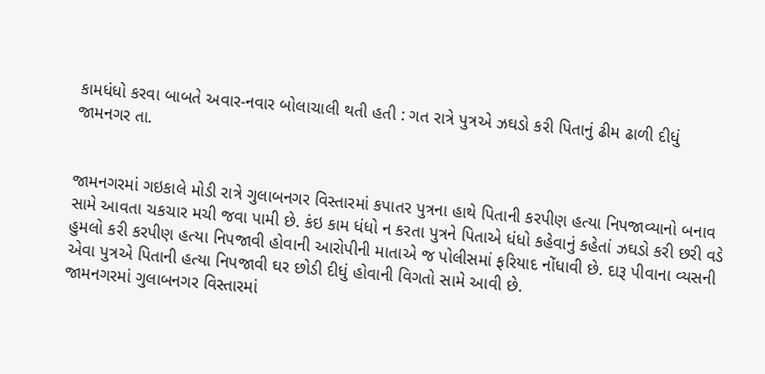કામધંધો કરવા બાબતે અવાર-નવાર બોલાચાલી થતી હતી : ગત રાત્રે પુત્રએ ઝઘડો કરી પિતાનું ઢીમ ઢાળી દીધું
જામનગર તા.


જામનગરમાં ગઇકાલે મોડી રાત્રે ગુલાબનગર વિસ્તારમાં કપાતર પુત્રના હાથે પિતાની કરપીણ હત્યા નિપજાવ્યાનો બનાવ સામે આવતા ચકચાર મચી જવા પામી છે. કંઇ કામ ધંધો ન કરતા પુત્રને પિતાએ ધંધો કહેવાનું કહેતાં ઝઘડો કરી છરી વડે હુમલો કરી કરપીણ હત્યા નિપજાવી હોવાની આરોપીની માતાએ જ પોલીસમાં ફરિયાદ નોંધાવી છે. દારૂ પીવાના વ્યસની એવા પુત્રએ પિતાની હત્યા નિપજાવી ઘર છોડી દીધું હોવાની વિગતો સામે આવી છે.
જામનગરમાં ગુલાબનગર વિસ્તારમાં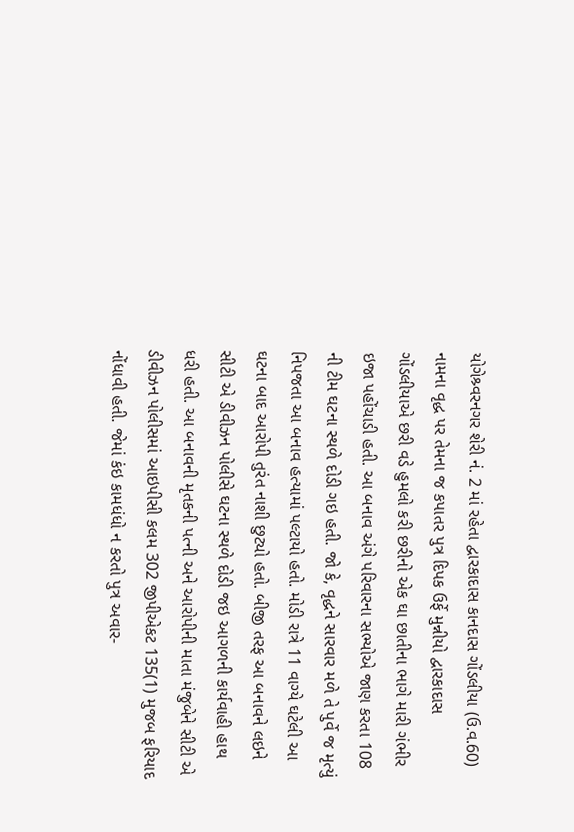યોગેશ્ર્વરનગર શેરી નં. 2 માં રહેતા દ્વારકાદાસ કાનદાસ ગોંડલીયા (ઉ.વ.60) નામના વૃદ્ધ પર તેમના જ કપાતર પુત્ર દિપક ઉર્ફે મુન્નીયો દ્વારકાદાસ ગોંડલીયાએ છરી વડે હુમલો કરી છરીનો એક ઘા છાતીના ભાગે મારી ગંભીર ઇજા પહોંચાડી હતી. આ બનાવ અંગે પરિવારના સભ્યોએ જાણ કરતા 108 ની ટીમ ઘટના સ્થળે દોડી ગઇ હતી. જો કે, વૃદ્ધને સારવાર મળે તે પુર્વે જ મૃત્યું નિપજતા આ બનાવ હત્યામાં પલ્ટાયો હતો. મોડી રાત્રે 11 વાગ્યે ઘટેલી આ ઘટના બાદ આરોપી તુરંત નાશી છુટ્યો હતો. બીજી તરફ આ બનાવને લઇને સીટી એ ડીવીઝન પોલીસે ઘટના સ્થળે દોડી જઇ આગળની કાર્યવાહી હાથ ધરી હતી. આ બનાવની મૃતકની પત્ની અને આરોપીની માતા મંજુબેને સીટી એ ડીવીઝન પોલીસમાં આઇપીસી કલમ 302 જીપીએકટ 135(1) મુજબ ફરિયાદ નોંધાવી હતી. જેમાં કંઇ કામધંધો ન કરતો પુત્ર અવાર-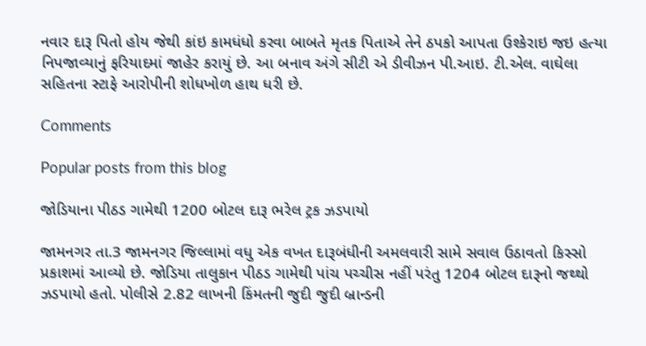નવાર દારૂ પિતો હોય જેથી કાંઇ કામધંધો કરવા બાબતે મૃતક પિતાએ તેને ઠપકો આપતા ઉશ્કેરાઇ જઇ હત્યા નિપજાવ્યાનું ફરિયાદમાં જાહેર કરાયું છે. આ બનાવ અંગે સીટી એ ડીવીઝન પી.આઇ. ટી.એલ. વાઘેલા સહિતના સ્ટાફે આરોપીની શોધખોળ હાથ ધરી છે.

Comments

Popular posts from this blog

જોડિયાના પીઠડ ગામેથી 1200 બોટલ દારૂ ભરેલ ટ્રક ઝડપાયો

જામનગર તા.3 જામનગર જિલ્લામાં વધુ એક વખત દારૂબંધીની અમલવારી સામે સવાલ ઉઠાવતો કિસ્સો પ્રકાશમાં આવ્યો છે. જોડિયા તાલુકાન પીઠડ ગામેથી પાંચ પચ્ચીસ નહીં પરંતુ 1204 બોટલ દારૂનો જથ્થો ઝડપાયો હતો. પોલીસે 2.82 લાખની કિંમતની જુદી જુદી બ્રાન્ડની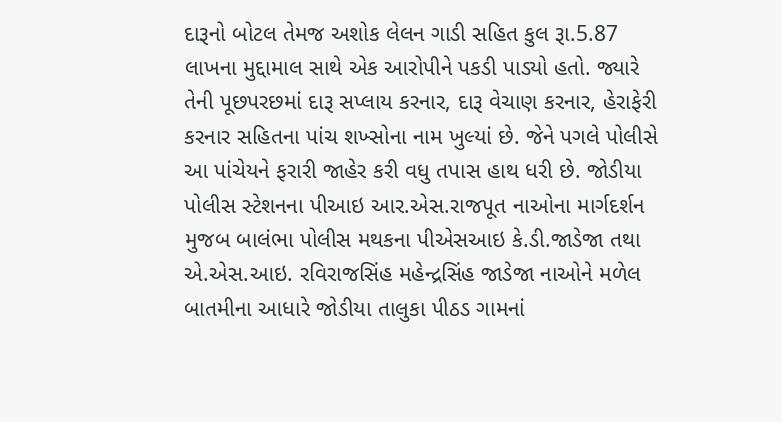દારૂનો બોટલ તેમજ અશોક લેલન ગાડી સહિત કુલ રૂા.5.87 લાખના મુદ્દામાલ સાથે એક આરોપીને પકડી પાડ્યો હતો. જ્યારે તેની પૂછપરછમાં દારૂ સપ્લાય કરનાર, દારૂ વેચાણ કરનાર, હેરાફેરી કરનાર સહિતના પાંચ શખ્સોના નામ ખુલ્યાં છે. જેને પગલે પોલીસે આ પાંચેયને ફરારી જાહેર કરી વધુ તપાસ હાથ ધરી છે. જોડીયા પોલીસ સ્ટેશનના પીઆઇ આર.એસ.રાજપૂત નાઓના માર્ગદર્શન મુજબ બાલંભા પોલીસ મથકના પીએસઆઇ કે.ડી.જાડેજા તથા એ.એસ.આઇ. રવિરાજસિંહ મહેન્દ્રસિંહ જાડેજા નાઓને મળેલ બાતમીના આધારે જોડીયા તાલુકા પીઠડ ગામનાં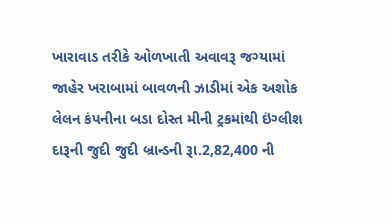ખારાવાડ તરીકે ઓળખાતી અવાવરૂ જગ્યામાં જાહેર ખરાબામાં બાવળની ઝાડીમાં એક અશોક લેલન કંપનીના બડા દોસ્ત મીની ટ્રકમાંથી ઇંગ્લીશ દારૂની જુદી જુદી બ્રાન્ડની રૂા.2,82,400 ની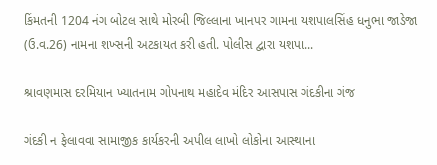કિંમતની 1204 નંગ બોટલ સાથે મોરબી જિલ્લાના ખાનપર ગામના યશપાલસિંહ ધનુભા જાડેજા (ઉ.વ.26) નામના શખ્સની અટકાયત કરી હતી. પોલીસ દ્વારા યશપા...

શ્રાવણમાસ દરમિયાન ખ્યાતનામ ગોપનાથ મહાદેવ મંદિર આસપાસ ગંદકીના ગંજ

ગંદકી ન ફેલાવવા સામાજીક કાર્યકરની અપીલ લાખો લોકોના આસ્થાના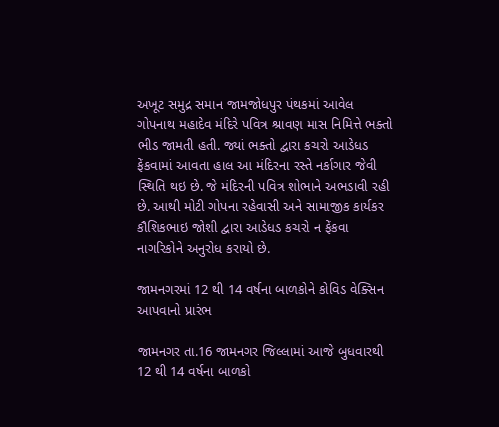અખૂટ સમુદ્ર સમાન જામજોધપુર પંથકમાં આવેલ ગોપનાથ મહાદેવ મંદિરે પવિત્ર શ્રાવણ માસ નિમિત્તે ભક્તો ભીડ જામતી હતી. જ્યાં ભક્તો દ્વારા કચરો આડેધડ ફેંકવામાં આવતા હાલ આ મંદિરના રસ્તે નર્કાગાર જેવી સ્થિતિ થઇ છે. જે મંદિરની પવિત્ર શોભાને અભડાવી રહી છે. આથી મોટી ગોપના રહેવાસી અને સામાજીક કાર્યકર કૌશિકભાઇ જોશી દ્વારા આડેધડ કચરો ન ફેંકવા નાગરિકોને અનુરોધ કરાયો છે.

જામનગરમાં 12 થી 14 વર્ષના બાળકોને કોવિડ વેક્સિન આપવાનો પ્રારંભ

જામનગર તા.16 જામનગર જિલ્લામાં આજે બુધવારથી 12 થી 14 વર્ષના બાળકો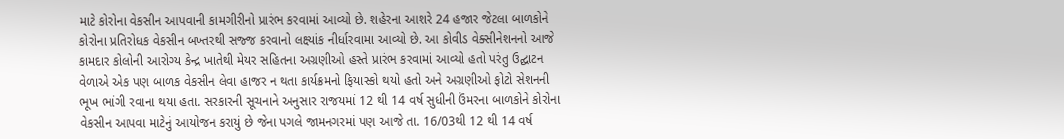માટે કોરોના વેકસીન આપવાની કામગીરીનો પ્રારંભ કરવામાં આવ્યો છે. શહેરના આશરે 24 હજાર જેટલા બાળકોને કોરોના પ્રતિરોધક વેકસીન બખ્તરથી સજ્જ કરવાનો લક્ષ્યાંક નીર્ધારવામા આવ્યો છે. આ કોવીડ વેક્સીનેશનનો આજે કામદાર કોલોની આરોગ્ય કેન્દ્ર ખાતેથી મેયર સહિતના અગ્રણીઓ હસ્તે પ્રારંભ કરવામાં આવ્યો હતો પરંતુ ઉદ્ઘાટન વેળાએ એક પણ બાળક વેકસીન લેવા હાજર ન થતા કાર્યક્રમનો ફિયાસ્કો થયો હતો અને અગ્રણીઓ ફોટો સેશનની ભૂખ ભાંગી રવાના થયા હતા. સરકારની સૂચનાને અનુસાર રાજયમાં 12 થી 14 વર્ષ સુધીની ઉંમરના બાળકોને કોરોના વેકસીન આપવા માટેનું આયોજન કરાયું છે જેના પગલે જામનગરમાં પણ આજે તા. 16/03થી 12 થી 14 વર્ષ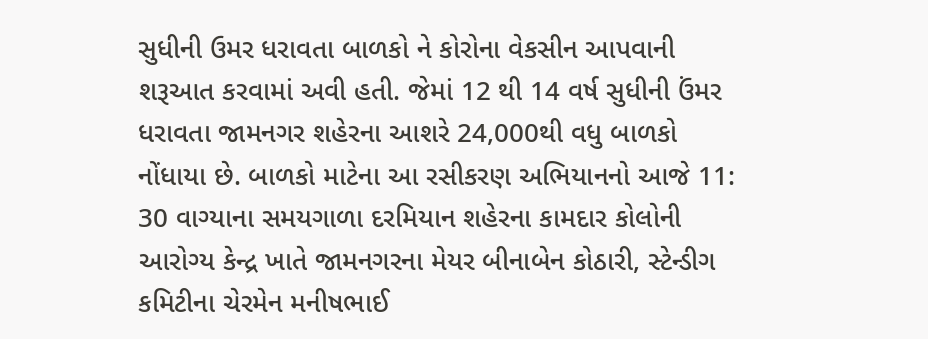સુધીની ઉમર ધરાવતા બાળકો ને કોરોના વેકસીન આપવાની શરૂઆત કરવામાં અવી હતી. જેમાં 12 થી 14 વર્ષ સુધીની ઉંમર ધરાવતા જામનગર શહેરના આશરે 24,000થી વધુ બાળકો નોંધાયા છે. બાળકો માટેના આ રસીકરણ અભિયાનનો આજે 11: 30 વાગ્યાના સમયગાળા દરમિયાન શહેરના કામદાર કોલોની આરોગ્ય કેન્દ્ર ખાતે જામનગરના મેયર બીનાબેન કોઠારી, સ્ટેન્ડીગ કમિટીના ચેરમેન મનીષભાઈ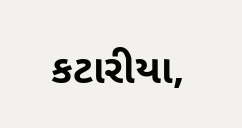કટારીયા,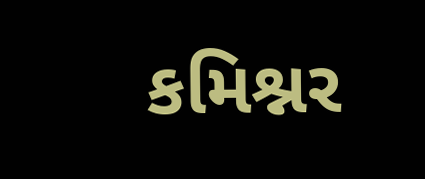કમિશ્નર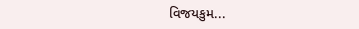વિજયકુમ...